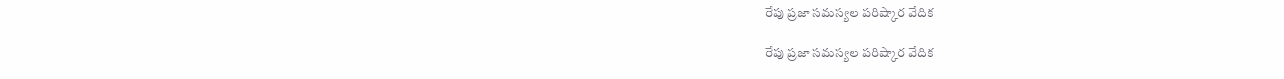రేపు ప్రజా సమస్యల పరిష్కార వేదిక

రేపు ప్రజా సమస్యల పరిష్కార వేదిక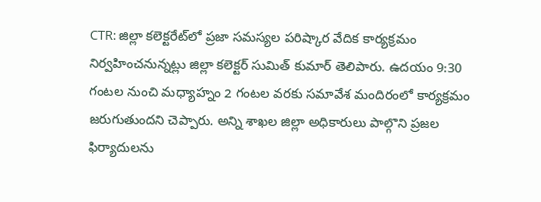CTR: జిల్లా కలెక్టరేట్‌లో ప్రజా సమస్యల పరిష్కార వేదిక కార్యక్రమం నిర్వహించనున్నట్లు జిల్లా కలెక్టర్ సుమిత్ కుమార్ తెలిపారు. ఉదయం 9:30 గంటల నుంచి మధ్యాహ్నం 2 గంటల వరకు సమావేశ మందిరంలో కార్యక్రమం జరుగుతుందని చెప్పారు. అన్ని శాఖల జిల్లా అధికారులు పాల్గొని ప్రజల ఫిర్యాదులను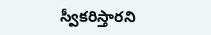స్వీకరిస్తారని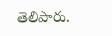తెలిపారు.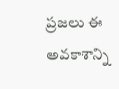ప్రజలు ఈ అవకాశాన్ని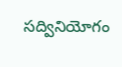సద్వినియోగం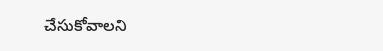చేసుకోవాలని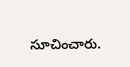సూచించారు.